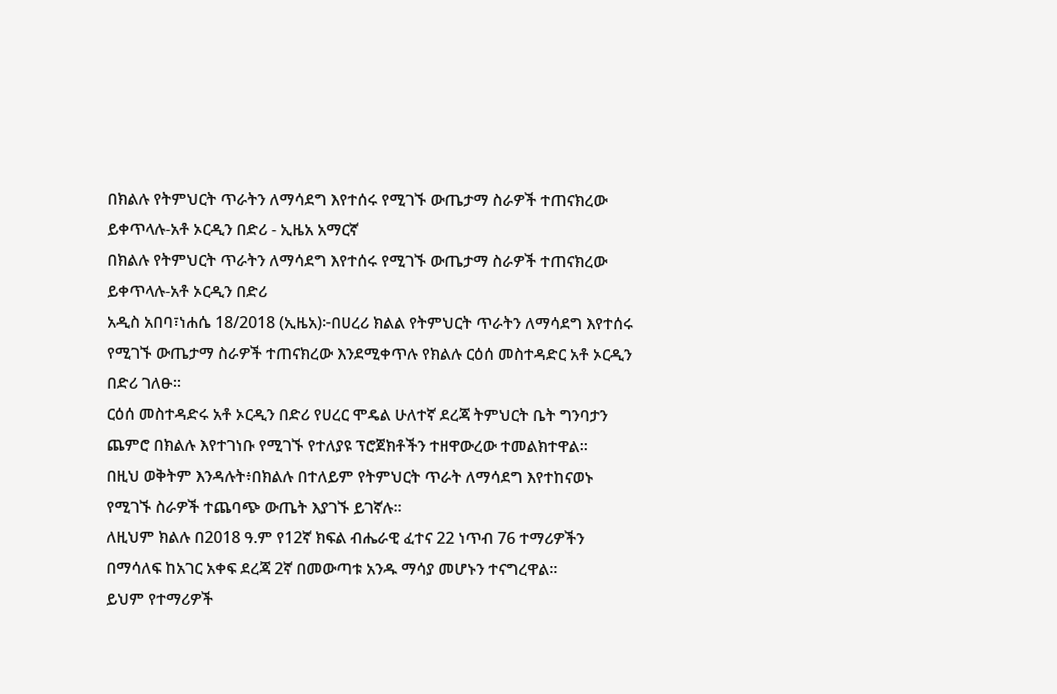በክልሉ የትምህርት ጥራትን ለማሳደግ እየተሰሩ የሚገኙ ውጤታማ ስራዎች ተጠናክረው ይቀጥላሉ-አቶ ኦርዲን በድሪ - ኢዜአ አማርኛ
በክልሉ የትምህርት ጥራትን ለማሳደግ እየተሰሩ የሚገኙ ውጤታማ ስራዎች ተጠናክረው ይቀጥላሉ-አቶ ኦርዲን በድሪ
አዲስ አበባ፣ነሐሴ 18/2018 (ኢዜአ)፦በሀረሪ ክልል የትምህርት ጥራትን ለማሳደግ እየተሰሩ የሚገኙ ውጤታማ ስራዎች ተጠናክረው እንደሚቀጥሉ የክልሉ ርዕሰ መስተዳድር አቶ ኦርዲን በድሪ ገለፁ።
ርዕሰ መስተዳድሩ አቶ ኦርዲን በድሪ የሀረር ሞዴል ሁለተኛ ደረጃ ትምህርት ቤት ግንባታን ጨምሮ በክልሉ እየተገነቡ የሚገኙ የተለያዩ ፕሮጀክቶችን ተዘዋውረው ተመልክተዋል።
በዚህ ወቅትም እንዳሉት፥በክልሉ በተለይም የትምህርት ጥራት ለማሳደግ እየተከናወኑ የሚገኙ ስራዎች ተጨባጭ ውጤት እያገኙ ይገኛሉ።
ለዚህም ክልሉ በ2018 ዓ.ም የ12ኛ ክፍል ብሔራዊ ፈተና 22 ነጥብ 76 ተማሪዎችን በማሳለፍ ከአገር አቀፍ ደረጃ 2ኛ በመውጣቱ አንዱ ማሳያ መሆኑን ተናግረዋል።
ይህም የተማሪዎች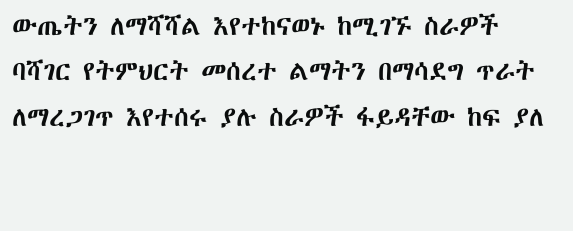ውጤትን ለማሻሻል እየተከናወኑ ከሚገኙ ስራዎች ባሻገር የትምህርት መሰረተ ልማትን በማሳደግ ጥራት ለማረጋገጥ እየተሰሩ ያሉ ስራዎች ፋይዳቸው ከፍ ያለ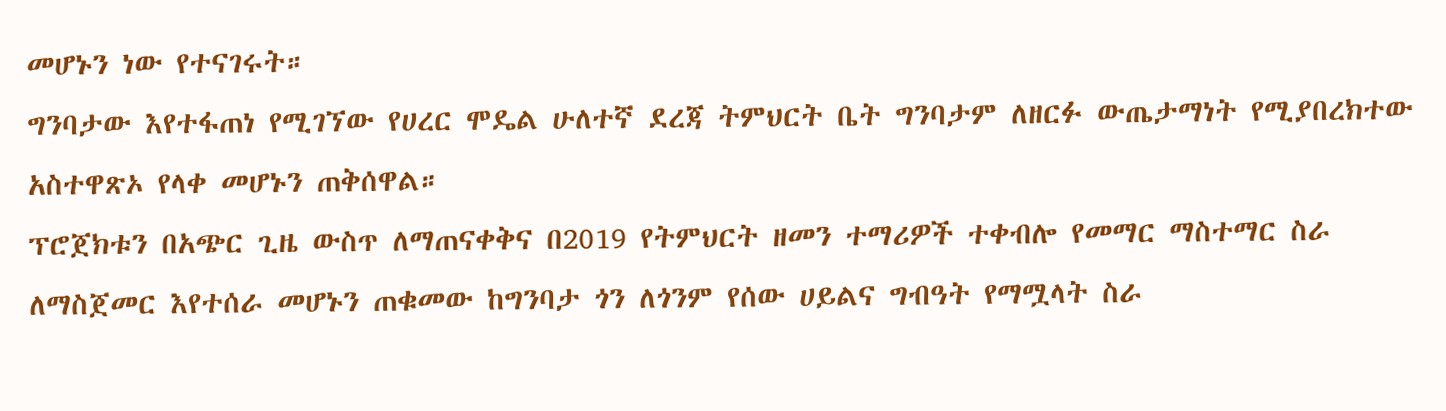መሆኑን ነው የተናገሩት።
ግንባታው እየተፋጠነ የሚገኘው የሀረር ሞዴል ሁለተኛ ደረጃ ትምህርት ቤት ግንባታም ለዘርፉ ውጤታማነት የሚያበረክተው አስተዋጽኦ የላቀ መሆኑን ጠቅሰዋል።
ፕሮጀክቱን በአጭር ጊዜ ውስጥ ለማጠናቀቅና በ2019 የትምህርት ዘመን ተማሪዎች ተቀብሎ የመማር ማስተማር ስራ ለማስጀመር እየተሰራ መሆኑን ጠቁመው ከግንባታ ጎን ለጎንም የሰው ሀይልና ግብዓት የማሟላት ስራ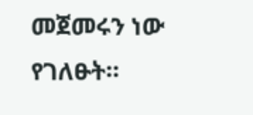መጀመሩን ነው የገለፁት።